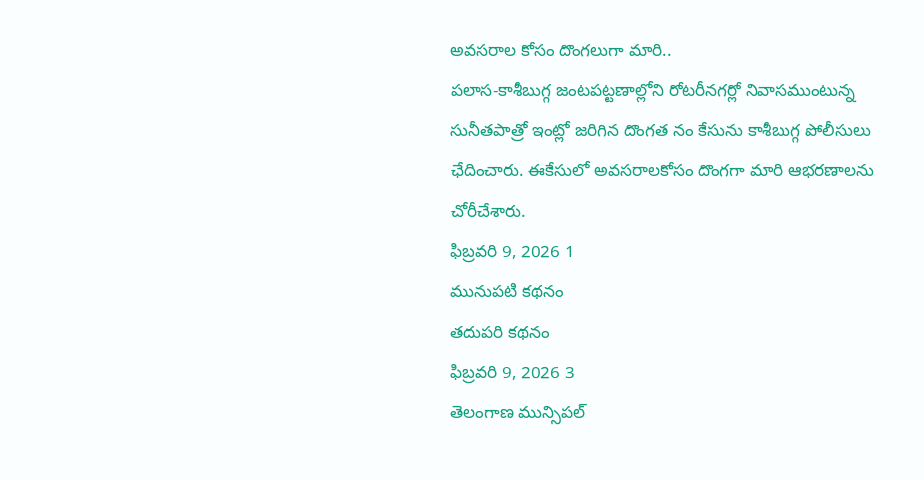అవసరాల కోసం దొంగలుగా మారి..
పలాస-కాశీబుగ్గ జంటపట్టణాల్లోని రోటరీనగర్లో నివాసముంటున్న సునీతపాత్రో ఇంట్లో జరిగిన దొంగత నం కేసును కాశీబుగ్గ పోలీసులు ఛేదించారు. ఈకేసులో అవసరాలకోసం దొంగగా మారి ఆభరణాలను చోరీచేశారు.
ఫిబ్రవరి 9, 2026 1
మునుపటి కథనం
తదుపరి కథనం
ఫిబ్రవరి 9, 2026 3
తెలంగాణ మున్సిపల్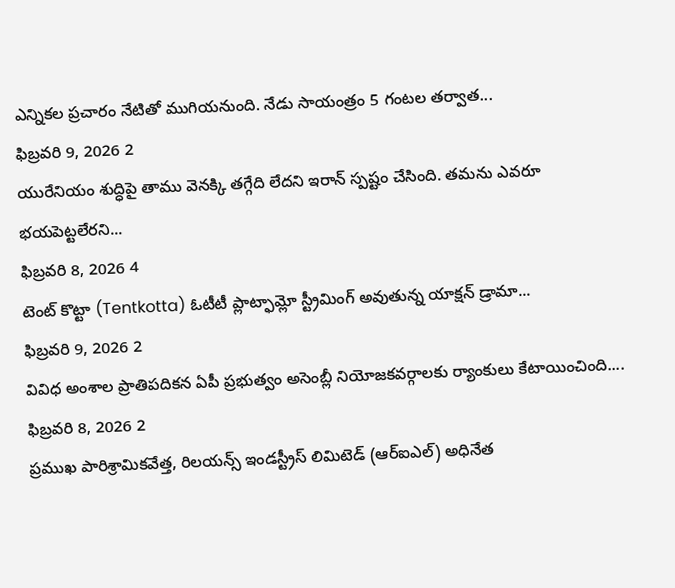ఎన్నికల ప్రచారం నేటితో ముగియనుంది. నేడు సాయంత్రం 5 గంటల తర్వాత...
ఫిబ్రవరి 9, 2026 2
యురేనియం శుద్ధిపై తాము వెనక్కి తగ్గేది లేదని ఇరాన్ స్పష్టం చేసింది. తమను ఎవరూ భయపెట్టలేరని...
ఫిబ్రవరి 8, 2026 4
టెంట్ కొట్టా (Tentkotta) ఓటీటీ ప్లాట్ఫామ్లో స్ట్రీమింగ్ అవుతున్న యాక్షన్ డ్రామా...
ఫిబ్రవరి 9, 2026 2
వివిధ అంశాల ప్రాతిపదికన ఏపీ ప్రభుత్వం అసెంబ్లీ నియోజకవర్గాలకు ర్యాంకులు కేటాయించింది....
ఫిబ్రవరి 8, 2026 2
ప్రముఖ పారిశ్రామికవేత్త, రిలయన్స్ ఇండస్ట్రీస్ లిమిటెడ్ (ఆర్ఐఎల్) అధినేత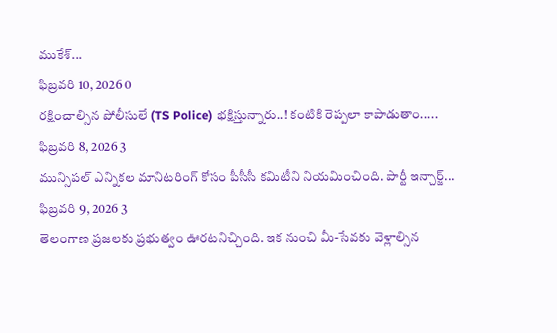ముకేశ్...
ఫిబ్రవరి 10, 2026 0
రక్షించాల్సిన పోలీసులే (TS Police) భక్షిస్తున్నారు..! కంటికి రెప్పలా కాపాడుతాం.....
ఫిబ్రవరి 8, 2026 3
మున్సిపల్ ఎన్నికల మానిటరింగ్ కోసం పీసీసీ కమిటీని నియమించింది. పార్టీ ఇన్చార్జ్...
ఫిబ్రవరి 9, 2026 3
తెలంగాణ ప్రజలకు ప్రభుత్వం ఊరటనిచ్చింది. ఇక నుంచి మీ-సేవకు వెళ్లాల్సిన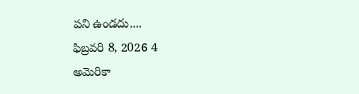పని ఉండదు....
ఫిబ్రవరి 8, 2026 4
అమెరికా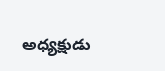అధ్యక్షుడు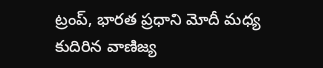ట్రంప్, భారత ప్రధాని మోదీ మధ్య కుదిరిన వాణిజ్య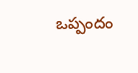ఒప్పందం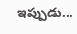ఇప్పుడు...